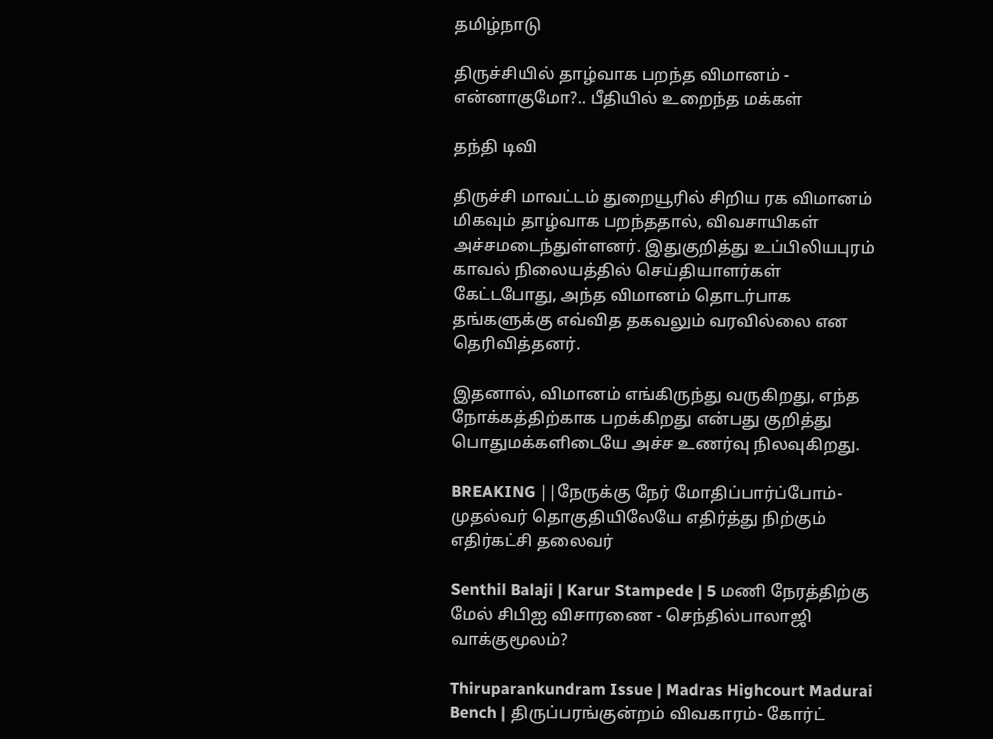தமிழ்நாடு

திருச்சியில் தாழ்வாக பறந்த விமானம் - என்னாகுமோ?.. பீதியில் உறைந்த மக்கள்

தந்தி டிவி

திருச்சி மாவட்டம் துறையூரில் சிறிய ரக விமானம் மிகவும் தாழ்வாக பறந்ததால், விவசாயிகள் அச்சமடைந்துள்ளனர். இதுகுறித்து உப்பிலியபுரம் காவல் நிலையத்தில் செய்தியாளர்கள் கேட்டபோது, அந்த விமானம் தொடர்பாக தங்களுக்கு எவ்வித தகவலும் வரவில்லை என தெரிவித்தனர்.

இதனால், விமானம் எங்கிருந்து வருகிறது, எந்த நோக்கத்திற்காக பறக்கிறது என்பது குறித்து பொதுமக்களிடையே அச்ச உணர்வு நிலவுகிறது.

BREAKING ||நேருக்கு நேர் மோதிப்பார்ப்போம்-முதல்வர் தொகுதியிலேயே எதிர்த்து நிற்கும் எதிர்கட்சி தலைவர்

Senthil Balaji | Karur Stampede | 5 மணி நேரத்திற்கு மேல் சிபிஐ விசாரணை - செந்தில்பாலாஜி வாக்குமூலம்?

Thiruparankundram Issue | Madras Highcourt Madurai Bench | திருப்பரங்குன்றம் விவகாரம்- கோர்ட்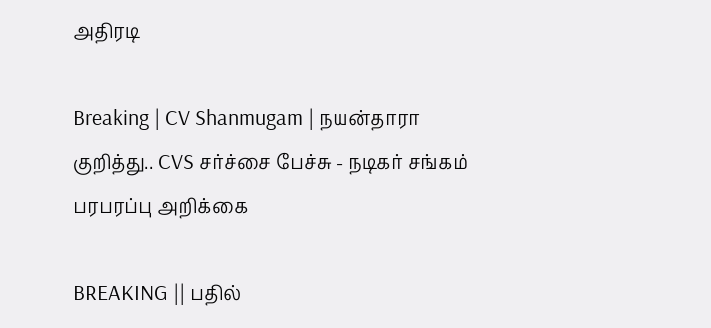அதிரடி

Breaking | CV Shanmugam | நயன்தாரா குறித்து.. CVS சர்ச்சை பேச்சு - நடிகர் சங்கம் பரபரப்பு அறிக்கை

BREAKING || பதில்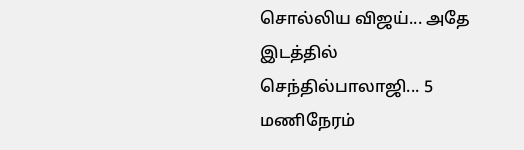சொல்லிய விஜய்... அதே இடத்தில் செந்தில்பாலாஜி... 5 மணிநேரம்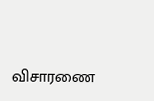விசாரணை